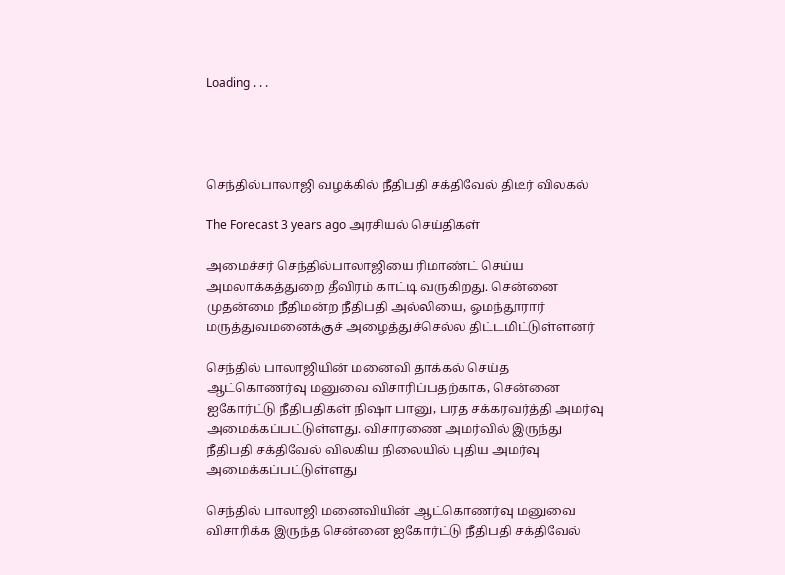Loading . . .




செந்தில்பாலாஜி வழக்கில் நீதிபதி சக்திவேல் திடீர் விலகல்

The Forecast 3 years ago அரசியல் செய்திகள்

அமைச்சர் செந்தில்பாலாஜியை ரிமாண்ட் செய்ய அமலாக்கத்துறை தீவிரம் காட்டி வருகிறது. சென்னை முதன்மை நீதிமன்ற நீதிபதி அல்லியை, ஓமந்தூரார் மருத்துவமனைக்குச் அழைத்துச்செல்ல திட்டமிட்டுள்ளனர்

செந்தில் பாலாஜியின் மனைவி தாக்கல் செய்த ஆட்கொணர்வு மனுவை விசாரிப்பதற்காக, சென்னை ஐகோர்ட்டு நீதிபதிகள் நிஷா பானு, பரத சக்கரவர்த்தி அமர்வு அமைக்கப்பட்டுள்ளது. விசாரணை அமர்வில் இருந்து நீதிபதி சக்திவேல் விலகிய நிலையில் புதிய அமர்வு அமைக்கப்பட்டுள்ளது

செந்தில் பாலாஜி மனைவியின் ஆட்கொணர்வு மனுவை விசாரிக்க இருந்த சென்னை ஐகோர்ட்டு நீதிபதி சக்திவேல்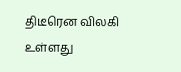திடீரென விலகி உள்ளது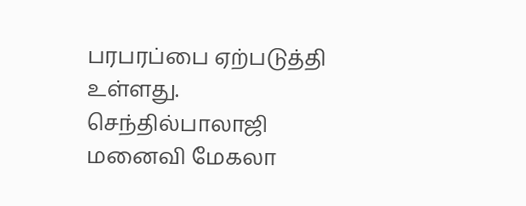பரபரப்பை ஏற்படுத்தி உள்ளது. செந்தில்பாலாஜி மனைவி மேகலா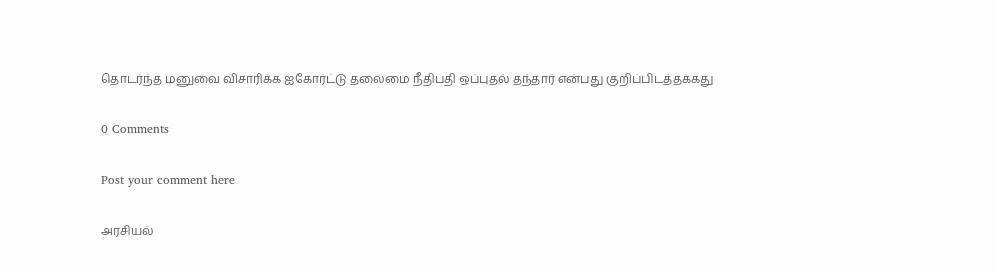தொடர்ந்த மனுவை விசாரிக்க ஐகோர்ட்டு தலைமை நீதிபதி ஒப்புதல் தந்தார் என்பது குறிப்பிடத்தக்கது

0 Comments

Post your comment here

அரசியல்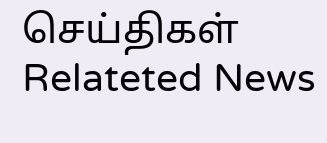செய்திகள் Relateted News